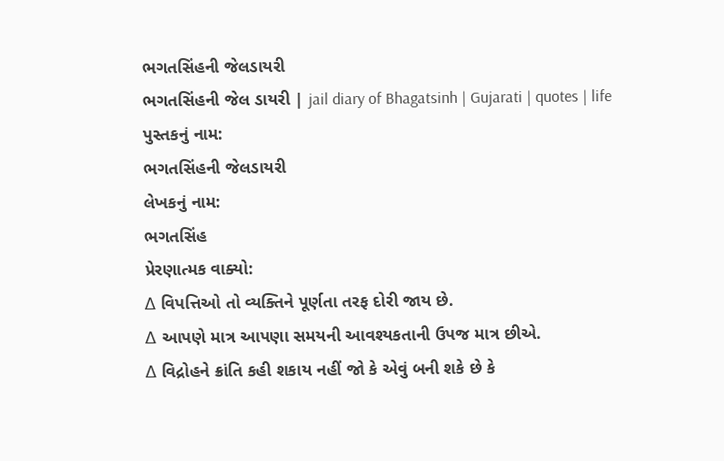ભગતસિંહની જેલડાયરી
ભગતસિંહની જેલ ડાયરી | jail diary of Bhagatsinh | Gujarati | quotes | life
પુસ્તકનું નામ:
ભગતસિંહની જેલડાયરી
લેખકનું નામ:
ભગતસિંહ
પ્રેરણાત્મક વાક્યો:
∆ વિપત્તિઓ તો વ્યક્તિને પૂર્ણતા તરફ દોરી જાય છે.
∆ આપણે માત્ર આપણા સમયની આવશ્યકતાની ઉપજ માત્ર છીએ.
∆ વિદ્રોહને ક્રાંતિ કહી શકાય નહીં જો કે એવું બની શકે છે કે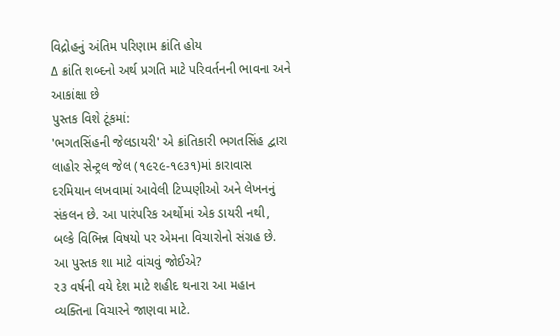વિદ્રોહનું અંતિમ પરિણામ ક્રાંતિ હોય
∆ ક્રાંતિ શબ્દનો અર્થ પ્રગતિ માટે પરિવર્તનની ભાવના અને આકાંક્ષા છે
પુસ્તક વિશે ટૂંકમાં:
'ભગતસિંહની જેલડાયરી' એ ક્રાંતિકારી ભગતસિંહ દ્વારા લાહોર સેન્ટ્રલ જેલ (૧૯૨૯-૧૯૩૧)માં કારાવાસ દરમિયાન લખવામાં આવેલી ટિપ્પણીઓ અને લેખનનું સંકલન છે. આ પારંપરિક અર્થોમાં એક ડાયરી નથી, બલ્કે વિભિન્ન વિષયો પર એમના વિચારોનો સંગ્રહ છે.
આ પુસ્તક શા માટે વાંચવું જોઈએ?
૨૩ વર્ષની વયે દેશ માટે શહીદ થનારા આ મહાન વ્યક્તિના વિચારને જાણવા માટે.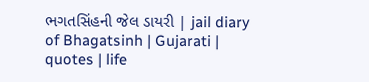ભગતસિંહની જેલ ડાયરી | jail diary of Bhagatsinh | Gujarati | quotes | life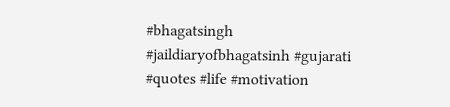#bhagatsingh #jaildiaryofbhagatsinh #gujarati #quotes #life #motivation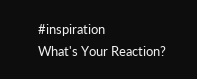#inspiration
What's Your Reaction?